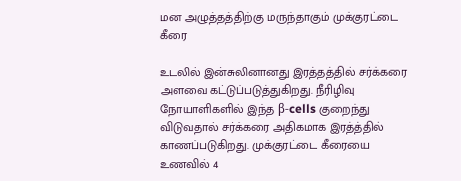மன அழுத்தத்திற்கு மருந்தாகும் முக்குரட்டை கீரை

உடலில் இன்சுலினானது இரத்தத்தில் சர்க்கரை அளவை கட்டுப்படுத்துகிறது. நீரிழிவு நோயாளிகளில் இந்த β-cells குறைந்து விடுவதால் சர்க்கரை அதிகமாக இரத்த்தில் காணப்படுகிறது. முக்குரட்டை கீரையை உணவில் 4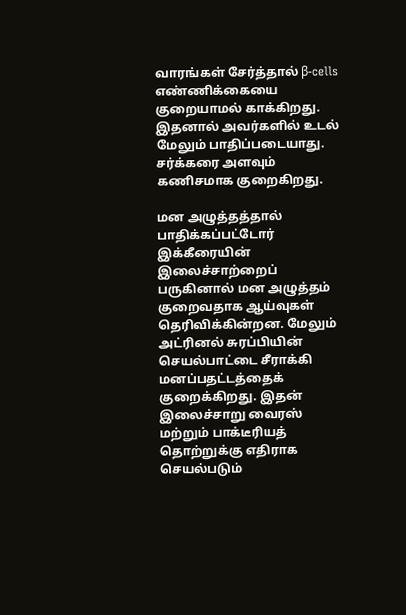வாரங்கள் சேர்த்தால் β-cells எண்ணிக்கையை குறையாமல் காக்கிறது. இதனால் அவர்களில் உடல் மேலும் பாதிப்படையாது. சர்க்கரை அளவும் கணிசமாக குறைகிறது.

மன அழுத்தத்தால் பாதிக்கப்பட்டோர் இக்கீரையின் இலைச்சாற்றைப் பருகினால் மன அழுத்தம் குறைவதாக ஆய்வுகள் தெரிவிக்கின்றன. மேலும் அட்ரினல் சுரப்பியின் செயல்பாட்டை சீராக்கி மனப்பதட்டத்தைக் குறைக்கிறது. இதன் இலைச்சாறு வைரஸ் மற்றும் பாக்டீரியத் தொற்றுக்கு எதிராக செயல்படும்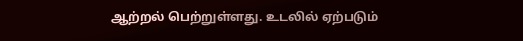ஆற்றல் பெற்றுள்ளது. உடலில் ஏற்படும்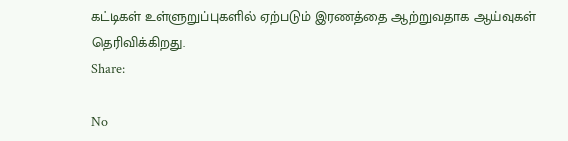கட்டிகள் உள்ளுறுப்புகளில் ஏற்படும் இரணத்தை ஆற்றுவதாக ஆய்வுகள் தெரிவிக்கிறது.
Share:

No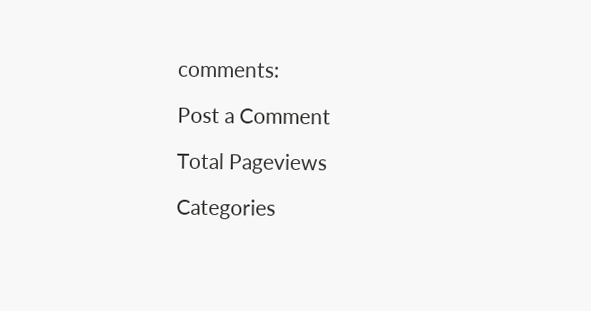comments:

Post a Comment

Total Pageviews

Categories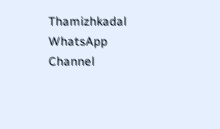Thamizhkadal WhatsApp Channel